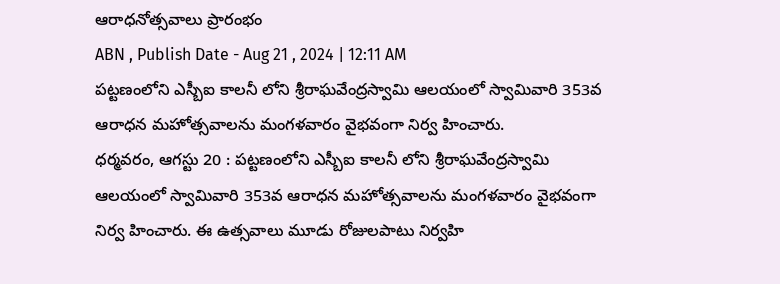ఆరాధనోత్సవాలు ప్రారంభం
ABN , Publish Date - Aug 21 , 2024 | 12:11 AM
పట్టణంలోని ఎస్బీఐ కాలనీ లోని శ్రీరాఘవేంద్రస్వామి ఆలయంలో స్వామివారి 353వ ఆరాధన మహోత్సవాలను మంగళవారం వైభవంగా నిర్వ హించారు.
ధర్మవరం, ఆగస్టు 20 : పట్టణంలోని ఎస్బీఐ కాలనీ లోని శ్రీరాఘవేంద్రస్వామి ఆలయంలో స్వామివారి 353వ ఆరాధన మహోత్సవాలను మంగళవారం వైభవంగా నిర్వ హించారు. ఈ ఉత్సవాలు మూడు రోజులపాటు నిర్వహి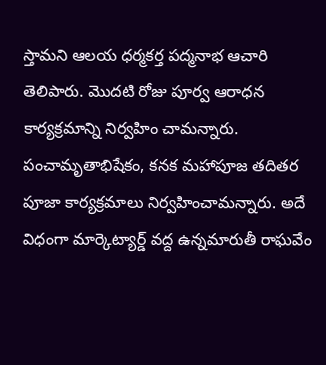స్తామని ఆలయ ధర్మకర్త పద్మనాభ ఆచారి తెలిపారు. మొదటి రోజు పూర్వ ఆరాధన కార్యక్రమాన్ని నిర్వహిం చామన్నారు. పంచామృతాభిషేకం, కనక మహాపూజ తదితర పూజా కార్యక్రమాలు నిర్వహించామన్నారు. అదే విధంగా మార్కెట్యార్డ్ వద్ద ఉన్నమారుతీ రాఘవేం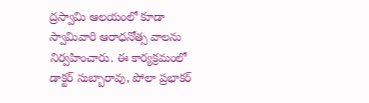ద్రస్వామి ఆలయంలో కూడా స్వామివారి ఆరాధనోత్స వాలను నిర్వహించారు. ఈ కార్యక్రమంలో డాక్టర్ సుబ్బారావు, పోలా ప్రభాకర్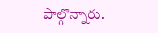పాల్గొన్నారు.